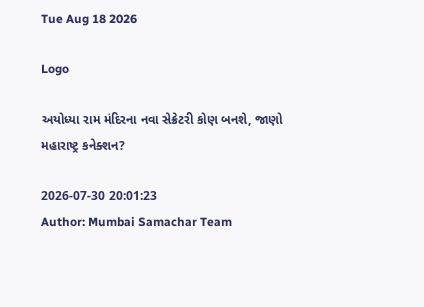Tue Aug 18 2026

Logo

અયોધ્યા રામ મંદિરના નવા સેક્રેટરી કોણ બનશે, જાણો મહારાષ્ટ્ર કનેક્શન?

2026-07-30 20:01:23
Author: Mumbai Samachar Team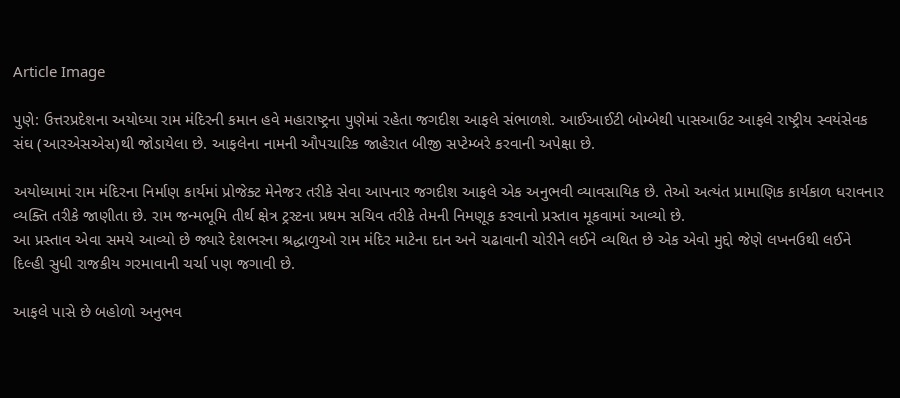Article Image

પુણે: ઉત્તરપ્રદેશના અયોધ્યા રામ મંદિરની કમાન હવે મહારાષ્ટ્રના પુણેમાં રહેતા જગદીશ આફલે સંભાળશે. આઈઆઈટી બોમ્બેથી પાસઆઉટ આફલે રાષ્ટ્રીય સ્વયંસેવક સંઘ (આરએસએસ)થી જોડાયેલા છે. આફલેના નામની ઔપચારિક જાહેરાત બીજી સપ્ટેમ્બરે કરવાની અપેક્ષા છે.

અયોધ્યામાં રામ મંદિરના નિર્માણ કાર્યમાં પ્રોજેક્ટ મેનેજર તરીકે સેવા આપનાર જગદીશ આફલે એક અનુભવી વ્યાવસાયિક છે. તેઓ અત્યંત પ્રામાણિક કાર્યકાળ ધરાવનાર વ્યક્તિ તરીકે જાણીતા છે. રામ જન્મભૂમિ તીર્થ ક્ષેત્ર ટ્રસ્ટના પ્રથમ સચિવ તરીકે તેમની નિમણૂક કરવાનો પ્રસ્તાવ મૂકવામાં આવ્યો છે.
આ પ્રસ્તાવ એવા સમયે આવ્યો છે જ્યારે દેશભરના શ્રદ્ધાળુઓ રામ મંદિર માટેના દાન અને ચઢાવાની ચોરીને લઈને વ્યથિત છે એક એવો મુદ્દો જેણે લખનઉથી લઈને દિલ્હી સુધી રાજકીય ગરમાવાની ચર્ચા પણ જગાવી છે.

આફલે પાસે છે બહોળો અનુભવ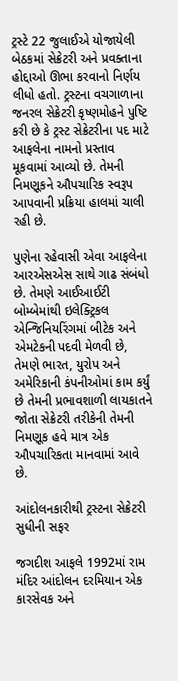ટ્રસ્ટે 22 જુલાઈએ યોજાયેલી બેઠકમાં સેક્રેટરી અને પ્રવક્તાના હોદ્દાઓ ઊભા કરવાનો નિર્ણય લીધો હતો. ટ્રસ્ટના વચગાળાના જનરલ સેક્રેટરી કૃષ્ણમોહને પુષ્ટિ કરી છે કે ટ્રસ્ટ સેક્રેટરીના પદ માટે આફલેના નામનો પ્રસ્તાવ મૂકવામાં આવ્યો છે. તેમની નિમણૂકને ઔપચારિક સ્વરૂપ આપવાની પ્રક્રિયા હાલમાં ચાલી રહી છે.

પુણેના રહેવાસી એવા આફલેના આરએસએસ સાથે ગાઢ સંબંધો છે. તેમણે આઈઆઈટી  બોમ્બેમાંથી ઇલેક્ટ્રિકલ એન્જિનિયરિંગમાં બીટેક અને એમટેકની પદવી મેળવી છે, તેમણે ભારત, યુરોપ અને અમેરિકાની કંપનીઓમાં કામ કર્યું છે તેમની પ્રભાવશાળી લાયકાતને જોતા સેક્રેટરી તરીકેની તેમની નિમણૂક હવે માત્ર એક ઔપચારિકતા માનવામાં આવે છે.

આંદોલનકારીથી ટ્રસ્ટના સેક્રેટરી સુધીની સફર

જગદીશ આફલે 1992માં રામ મંદિર આંદોલન દરમિયાન એક કારસેવક અને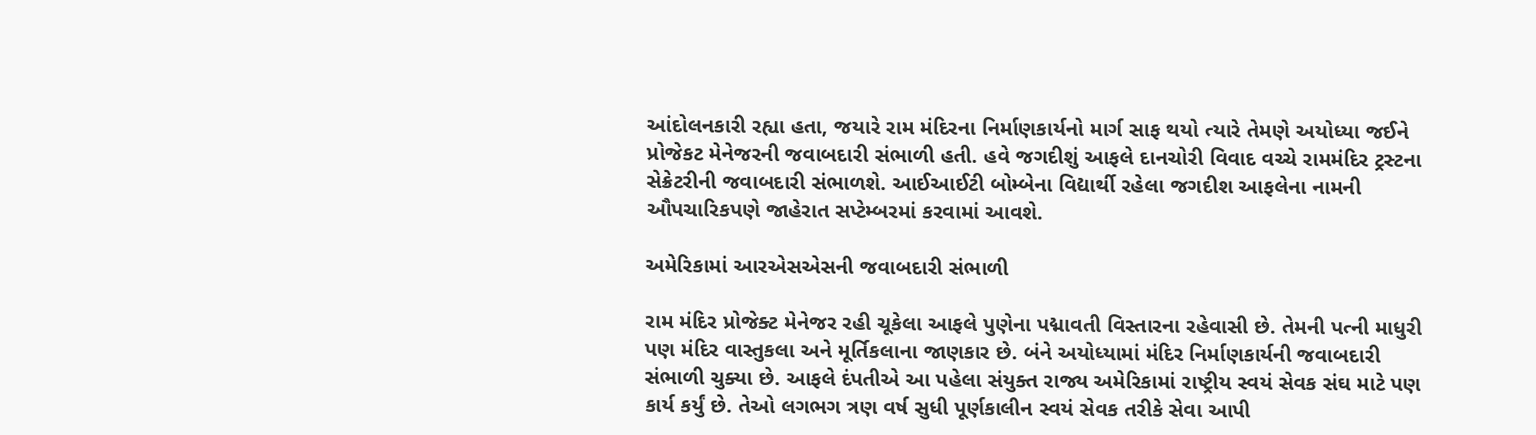આંદોલનકારી રહ્યા હતા, જયારે રામ મંદિરના નિર્માણકાર્યનો માર્ગ સાફ થયો ત્યારે તેમણે અયોધ્યા જઈને પ્રોજેકટ મેનેજરની જવાબદારી સંભાળી હતી. હવે જગદીશું આફલે દાનચોરી વિવાદ વચ્ચે રામમંદિર ટ્રસ્ટના સેક્રેટરીની જવાબદારી સંભાળશે. આઈઆઈટી બોમ્બેના વિદ્યાર્થી રહેલા જગદીશ આફલેના નામની ઔપચારિકપણે જાહેરાત સપ્ટેમ્બરમાં કરવામાં આવશે.

અમેરિકામાં આરએસએસની જવાબદારી સંભાળી

રામ મંદિર પ્રોજેક્ટ મેનેજર રહી ચૂકેલા આફલે પુણેના પદ્માવતી વિસ્તારના રહેવાસી છે. તેમની પત્ની માધુરી પણ મંદિર વાસ્તુકલા અને મૂર્તિકલાના જાણકાર છે. બંને અયોધ્યામાં મંદિર નિર્માણકાર્યની જવાબદારી સંભાળી ચુક્યા છે. આફલે દંપતીએ આ પહેલા સંયુક્ત રાજ્ય અમેરિકામાં રાષ્ટ્રીય સ્વયં સેવક સંઘ માટે પણ કાર્ય કર્યું છે. તેઓ લગભગ ત્રણ વર્ષ સુધી પૂર્ણકાલીન સ્વયં સેવક તરીકે સેવા આપી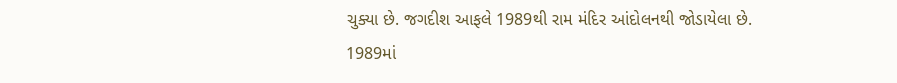ચુક્યા છે. જગદીશ આફલે 1989થી રામ મંદિર આંદોલનથી જોડાયેલા છે. 1989માં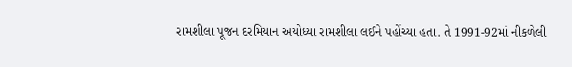રામશીલા પૂજન દરમિયાન અયોધ્યા રામશીલા લઈને પહોંચ્યા હતા. તે 1991-92માં નીકળેલી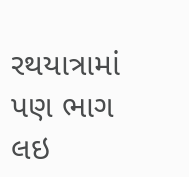રથયાત્રામાં પણ ભાગ લઇ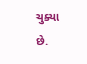ચુક્યા છે.